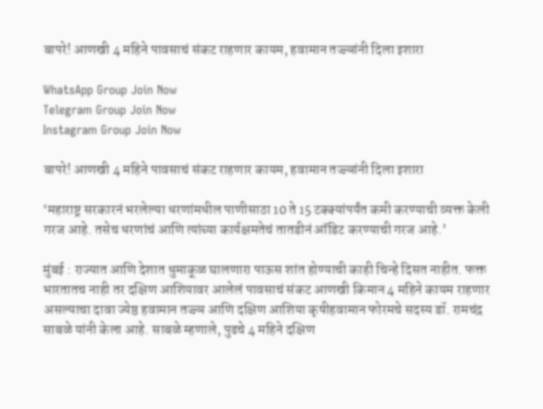बापरे! आणखी 4 महिने पावसाचं संकट राहणार कायम, हवामान तज्ज्ञांनी दिला इशारा

WhatsApp Group Join Now
Telegram Group Join Now
Instagram Group Join Now

बापरे! आणखी 4 महिने पावसाचं संकट राहणार कायम, हवामान तज्ज्ञांनी दिला इशारा

‘महाराष्ट्र सरकारनं भरलेल्या धरणांमधील पाणीसाठा 10 ते 15 टक्क्यांपर्यंत कमी करण्याची व्यक्त केली गरज आहे. तसेच धरणांचं आणि त्यांच्या कार्यक्षमतेचं तातडीनं ऑडिट करण्याची गरज आहे.’

मुंबई : राज्यात आणि देशात धुमाकूळ घालणारा पाऊस शांत होण्याची काही चिन्हे दिसत नाहीत. फक्त भारतातच नाही तर दक्षिण आशियावर आलेलं पावसाचं संकट आणखी किमान 4 महिने कायम राहणार असल्याचा दावा ज्येष्ठ हवामान तज्ज्ञ आणि दक्षिण आशिया कृषीहवामान फोरमचे सदस्य डॉ. रामचंद्र साबळे यांनी केला आहे. साबळे म्हणाले, पुढचे 4 महिने दक्षिण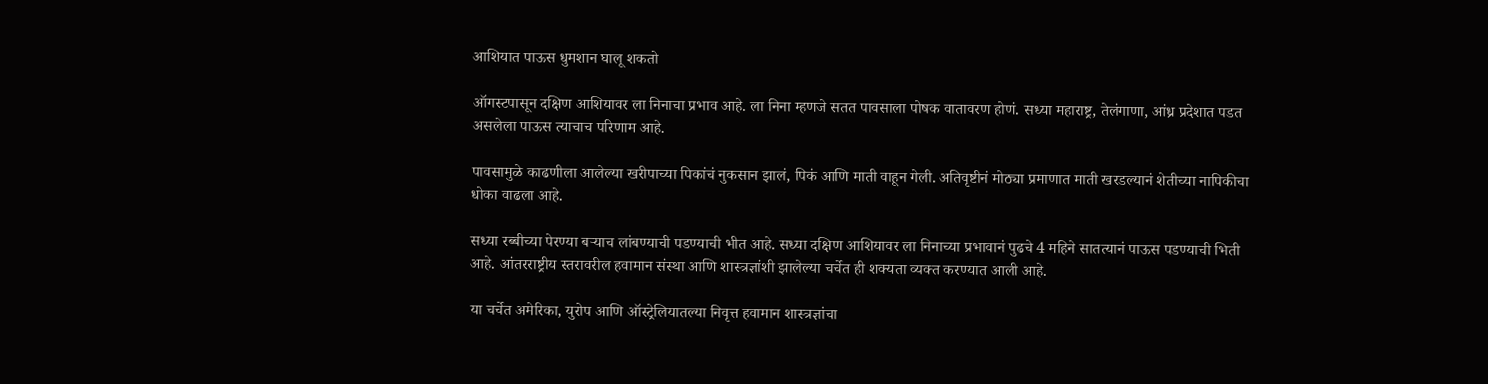आशियात पाऊस धुमशान घालू शकतो

ऑगस्टपासून दक्षिण आशियावर ला निनाचा प्रभाव आहे. ला निना म्हणजे सतत पावसाला पोषक वातावरण होणं. सध्या महाराष्ट्र, तेलंगाणा, आंध्र प्रदेशात पडत असलेला पाऊस त्याचाच परिणाम आहे.

पावसामुळे काढणीला आलेल्या खरीपाच्या पिकांचं नुकसान झालं, पिकं आणि माती वाहून गेली. अतिवृष्टीनं मोठ्या प्रमाणात माती खरडल्यानं शेतीच्या नापिकीचा धोका वाढला आहे.

सध्या रब्बीच्या पेरण्या बऱ्याच लांबण्याची पडण्याची भीत आहे. सध्या दक्षिण आशियावर ला निनाच्या प्रभावानं पुढचे 4 महिने सातत्यानं पाऊस पडण्याची भिती आहे. आंतरराष्ट्रीय स्तरावरील हवामान संस्था आणि शास्त्रज्ञांशी झालेल्या चर्चेत ही शक्यता व्यक्त करण्यात आली आहे.

या चर्चेत अमेरिका, युरोप आणि ऑस्ट्रेलियातल्या निवृत्त हवामान शास्त्रज्ञांचा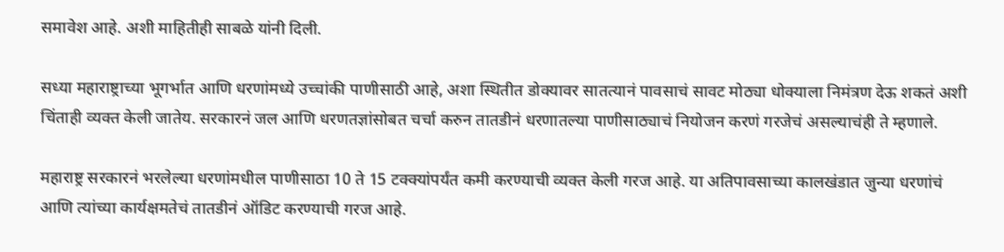समावेश आहे. अशी माहितीही साबळे यांनी दिली.

सध्या महाराष्ट्राच्या भूगर्भात आणि धरणांमध्ये उच्चांकी पाणीसाठी आहे, अशा स्थितीत डोक्यावर सातत्यानं पावसाचं सावट मोठ्या धोक्याला निमंत्रण देऊ शकतं अशी चिंताही व्यक्त केली जातेय. सरकारनं जल आणि धरणतज्ञांसोबत चर्चा करुन तातडीनं धरणातल्या पाणीसाठ्याचं नियोजन करणं गरजेचं असल्याचंही ते म्हणाले.

महाराष्ट्र सरकारनं भरलेल्या धरणांमधील पाणीसाठा 10 ते 15 टक्क्यांपर्यंत कमी करण्याची व्यक्त केली गरज आहे. या अतिपावसाच्या कालखंडात जुन्या धरणांचं आणि त्यांच्या कार्यक्षमतेचं तातडीनं ऑडिट करण्याची गरज आहे.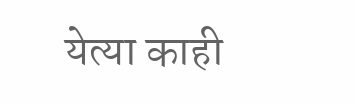येत्या काही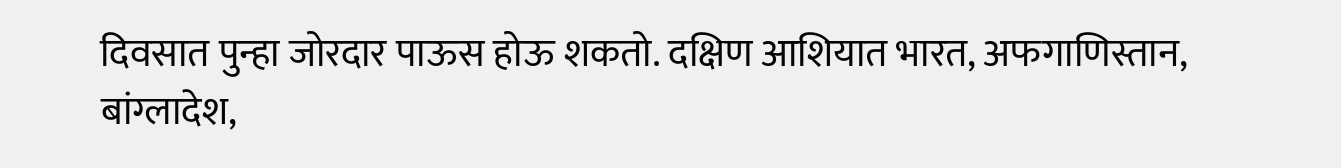दिवसात पुन्हा जोरदार पाऊस होऊ शकतो. दक्षिण आशियात भारत, अफगाणिस्तान, बांग्लादेश,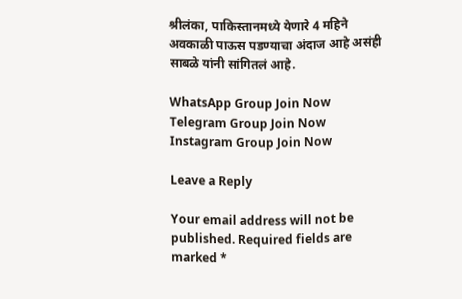श्रीलंका, पाकिस्तानमध्ये येणारे 4 महिने अवकाळी पाऊस पडण्याचा अंदाज आहे असंही साबळे यांनी सांगितलं आहे.

WhatsApp Group Join Now
Telegram Group Join Now
Instagram Group Join Now

Leave a Reply

Your email address will not be published. Required fields are marked *